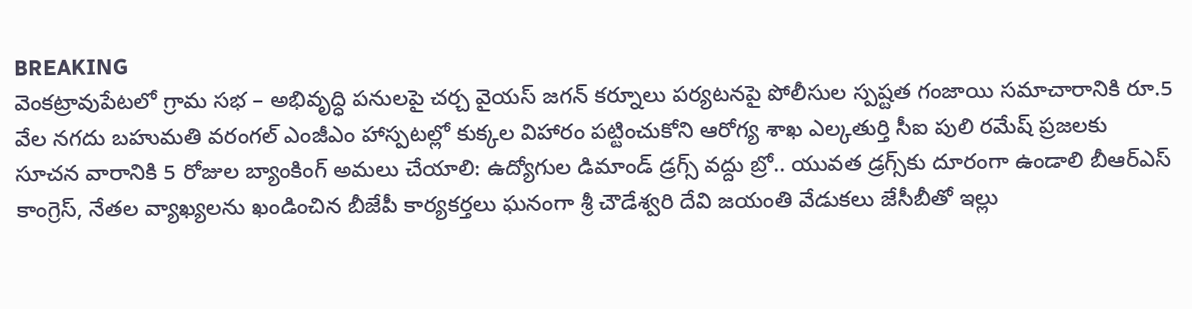BREAKING
వెంకట్రావుపేటలో గ్రామ సభ – అభివృద్ధి పనులపై చర్చ వైయస్ జగన్ కర్నూలు పర్యటనపై పోలీసుల స్పష్టత గంజాయి సమాచారానికి రూ.5 వేల నగదు బహుమతి వరంగల్ ఎంజీఎం హాస్పటల్లో కుక్కల విహారం పట్టించుకోని ఆరోగ్య శాఖ ఎల్కతుర్తి సీఐ పులి రమేష్ ప్రజలకు సూచన వారానికి 5 రోజుల బ్యాంకింగ్ అమలు చేయాలి: ఉద్యోగుల డిమాండ్ డ్రగ్స్ వద్దు బ్రో.. యువత డ్రగ్స్‌కు దూరంగా ఉండాలి బీఆర్ఎస్ కాంగ్రెస్, నేతల వ్యాఖ్యలను ఖండించిన బీజేపీ కార్యకర్తలు ఘనంగా శ్రీ చౌడేశ్వరి దేవి జయంతి వేడుకలు జేసీబీతో ఇల్లు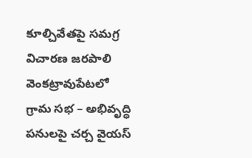కూల్చివేతపై సమగ్ర విచారణ జరపాలి వెంకట్రావుపేటలో గ్రామ సభ – అభివృద్ధి పనులపై చర్చ వైయస్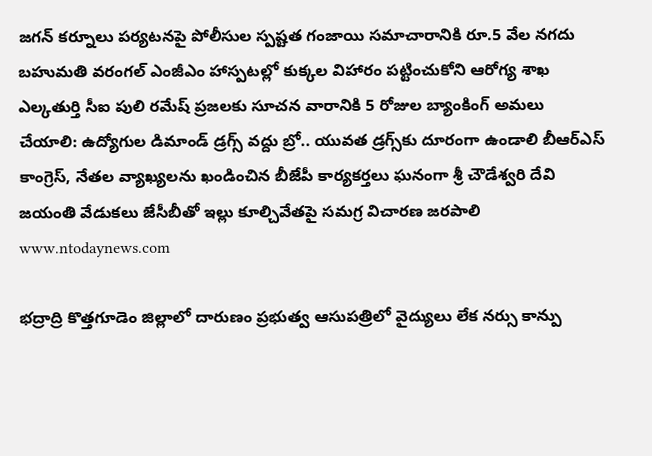జగన్ కర్నూలు పర్యటనపై పోలీసుల స్పష్టత గంజాయి సమాచారానికి రూ.5 వేల నగదు బహుమతి వరంగల్ ఎంజీఎం హాస్పటల్లో కుక్కల విహారం పట్టించుకోని ఆరోగ్య శాఖ ఎల్కతుర్తి సీఐ పులి రమేష్ ప్రజలకు సూచన వారానికి 5 రోజుల బ్యాంకింగ్ అమలు చేయాలి: ఉద్యోగుల డిమాండ్ డ్రగ్స్ వద్దు బ్రో.. యువత డ్రగ్స్‌కు దూరంగా ఉండాలి బీఆర్ఎస్ కాంగ్రెస్, నేతల వ్యాఖ్యలను ఖండించిన బీజేపీ కార్యకర్తలు ఘనంగా శ్రీ చౌడేశ్వరి దేవి జయంతి వేడుకలు జేసీబీతో ఇల్లు కూల్చివేతపై సమగ్ర విచారణ జరపాలి
www.ntodaynews.com

భద్రాద్రి కొత్తగూడెం జిల్లాలో దారుణం ప్రభుత్వ ఆసుపత్రిలో వైద్యులు లేక నర్సు కాన్పు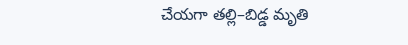చేయగా తల్లి–బిడ్డ మృతి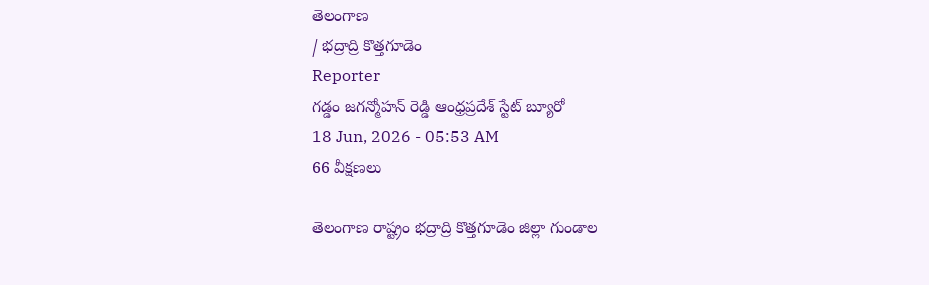తెలంగాణ
/ భద్రాద్రి కొత్తగూడెం
Reporter
గడ్డం జగన్మోహన్ రెడ్డి ఆంధ్రప్రదేశ్ స్టేట్ బ్యూరో
18 Jun, 2026 - 05:53 AM
66 వీక్షణలు

తెలంగాణ రాష్ట్రం భద్రాద్రి కొత్తగూడెం జిల్లా గుండాల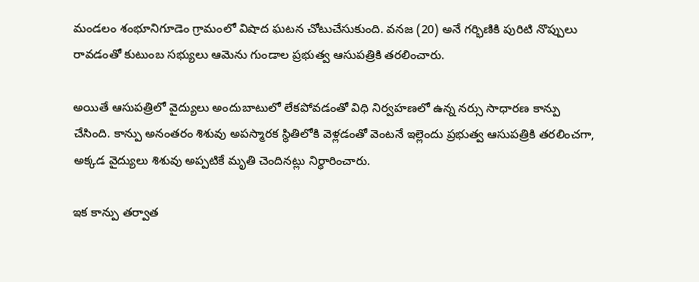మండలం శంభూనిగూడెం గ్రామంలో విషాద ఘటన చోటుచేసుకుంది. వనజ (20) అనే గర్భిణికి పురిటి నొప్పులు రావడంతో కుటుంబ సభ్యులు ఆమెను గుండాల ప్రభుత్వ ఆసుపత్రికి తరలించారు.

అయితే ఆసుపత్రిలో వైద్యులు అందుబాటులో లేకపోవడంతో విధి నిర్వహణలో ఉన్న నర్సు సాధారణ కాన్పు చేసింది. కాన్పు అనంతరం శిశువు అపస్మారక స్థితిలోకి వెళ్లడంతో వెంటనే ఇల్లెందు ప్రభుత్వ ఆసుపత్రికి తరలించగా, అక్కడ వైద్యులు శిశువు అప్పటికే మృతి చెందినట్లు నిర్ధారించారు.

ఇక కాన్పు తర్వాత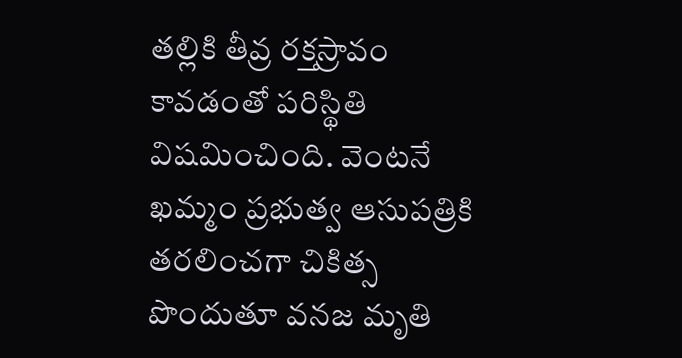తల్లికి తీవ్ర రక్తస్రావం కావడంతో పరిస్థితి విషమించింది. వెంటనే ఖమ్మం ప్రభుత్వ ఆసుపత్రికి తరలించగా చికిత్స పొందుతూ వనజ మృతి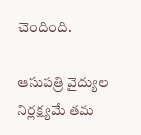చెందింది.

ఆసుపత్రి వైద్యుల నిర్లక్ష్యమే తమ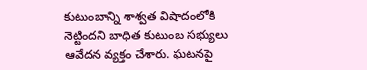కుటుంబాన్ని శాశ్వత విషాదంలోకి నెట్టిందని బాధిత కుటుంబ సభ్యులు ఆవేదన వ్యక్తం చేశారు. ఘటనపై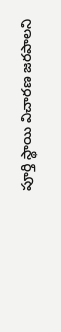పూర్తి స్థాయి విచారణ జరపాలని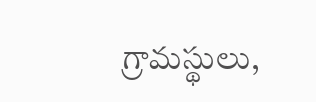గ్రామస్థులు,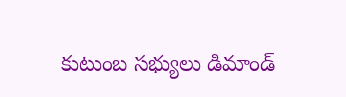కుటుంబ సభ్యులు డిమాండ్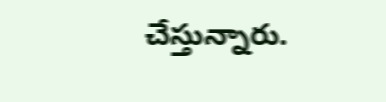చేస్తున్నారు.